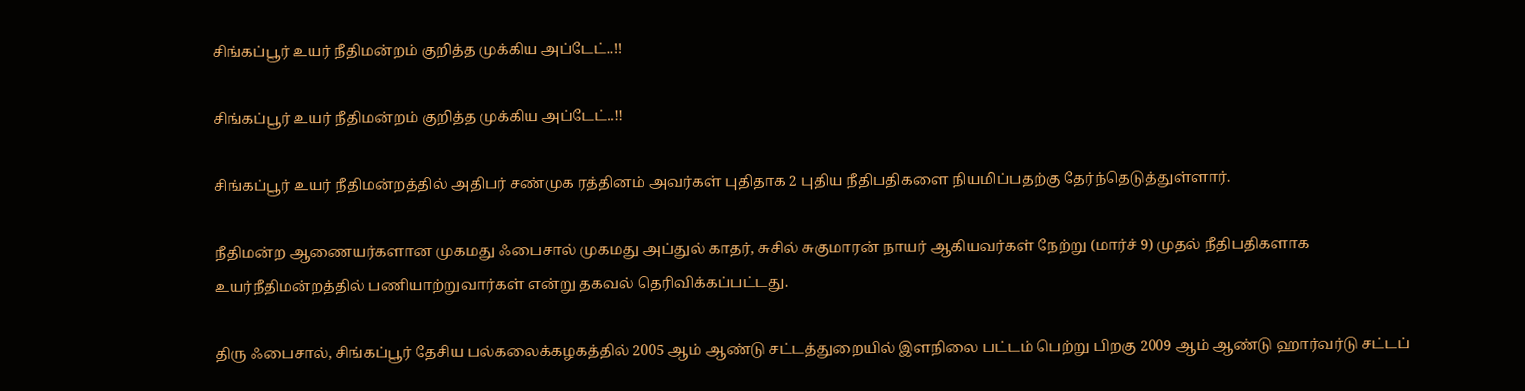சிங்கப்பூர் உயர் நீதிமன்றம் குறித்த முக்கிய அப்டேட்..!!

சிங்கப்பூர் உயர் நீதிமன்றம் குறித்த முக்கிய அப்டேட்..!!

சிங்கப்பூர் உயர் நீதிமன்றத்தில் அதிபர் சண்முக ரத்தினம் அவர்கள் புதிதாக 2 புதிய நீதிபதிகளை நியமிப்பதற்கு தேர்ந்தெடுத்துள்ளார்.

நீதிமன்ற ஆணையர்களான முகமது ஃபைசால் முகமது அப்துல் காதர், சுசில் சுகுமாரன் நாயர் ஆகியவர்கள் நேற்று (மார்ச் 9) முதல் நீதிபதிகளாக உயர்நீதிமன்றத்தில் பணியாற்றுவார்கள் என்று தகவல் தெரிவிக்கப்பட்டது.

திரு ஃபைசால், சிங்கப்பூர் தேசிய பல்கலைக்கழகத்தில் 2005 ஆம் ஆண்டு சட்டத்துறையில் இளநிலை பட்டம் பெற்று பிறகு 2009 ஆம் ஆண்டு ஹார்வர்டு சட்டப்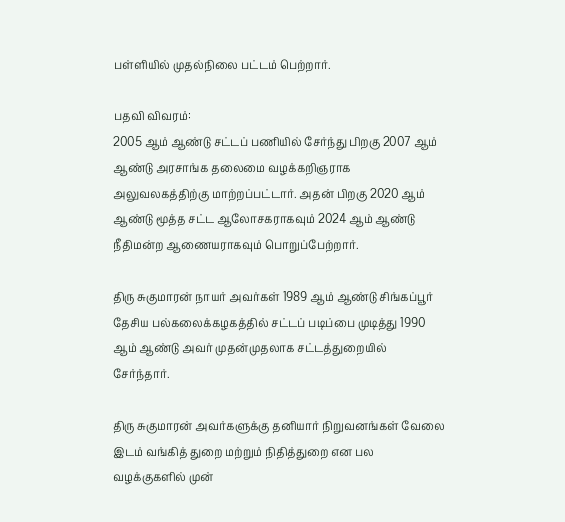பள்ளியில் முதல்நிலை பட்டம் பெற்றார்.

பதவி விவரம்:
2005 ஆம் ஆண்டு சட்டப் பணியில் சேர்ந்து பிறகு 2007 ஆம் ஆண்டு அரசாங்க தலைமை வழக்கறிஞராக அலுவலகத்திற்கு மாற்றப்பட்டார். அதன் பிறகு 2020 ஆம் ஆண்டு மூத்த சட்ட ஆலோசகராகவும் 2024 ஆம் ஆண்டு நீதிமன்ற ஆணையராகவும் பொறுப்பேற்றார்.

திரு சுகுமாரன் நாயர் அவர்கள் 1989 ஆம் ஆண்டு சிங்கப்பூர் தேசிய பல்கலைக்கழகத்தில் சட்டப் படிப்பை முடித்து 1990 ஆம் ஆண்டு அவர் முதன்முதலாக சட்டத்துறையில் சேர்ந்தார்.

திரு சுகுமாரன் அவர்களுக்கு தனியார் நிறுவனங்கள் வேலை இடம் வங்கித் துறை மற்றும் நிதித்துறை என பல வழக்குகளில் முன்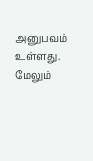அனுபவம் உள்ளது. மேலும்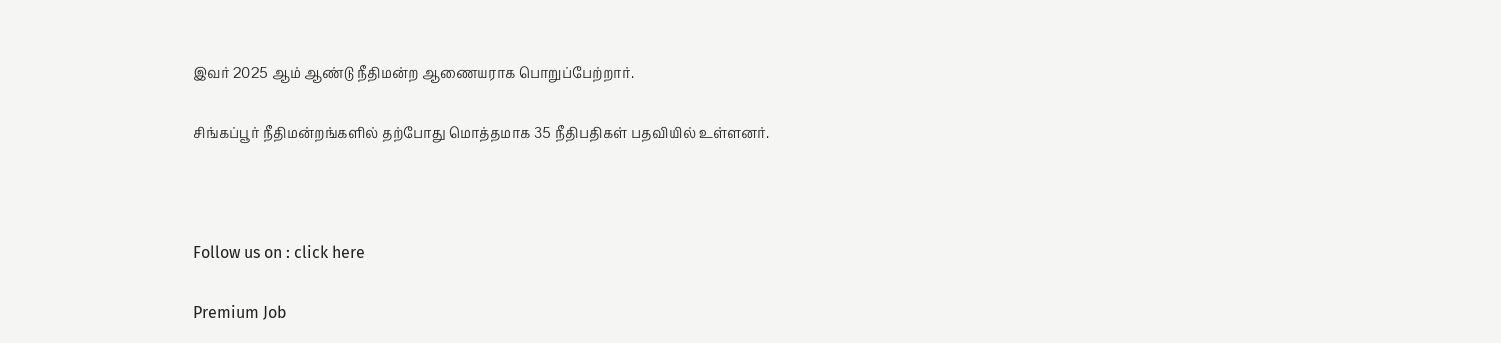இவர் 2025 ஆம் ஆண்டு நீதிமன்ற ஆணையராக பொறுப்பேற்றார்.

சிங்கப்பூர் நீதிமன்றங்களில் தற்போது மொத்தமாக 35 நீதிபதிகள் பதவியில் உள்ளனர்.



Follow us on : click here

Premium Job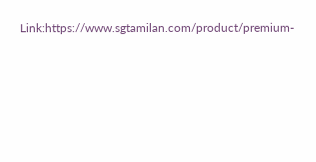Link:https://www.sgtamilan.com/product/premium-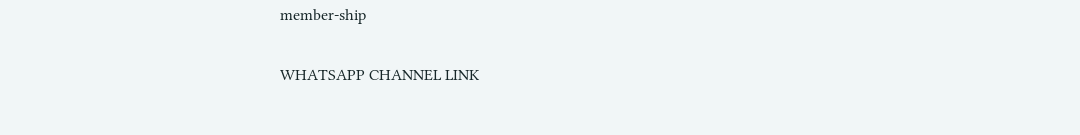member-ship

WHATSAPP CHANNEL LINK